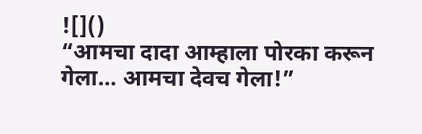![]()
“आमचा दादा आम्हाला पोरका करून गेला… आमचा देवच गेला!”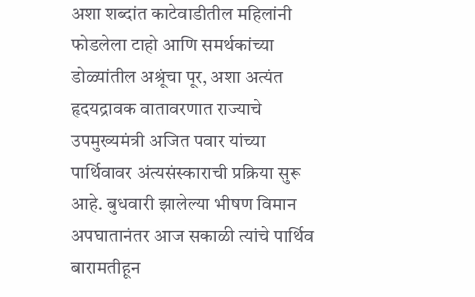अशा शब्दांत काटेवाडीतील महिलांनी फोडलेला टाहो आणि समर्थकांच्या डोळ्यांतील अश्रूंचा पूर, अशा अत्यंत हृदयद्रावक वातावरणात राज्याचे उपमुख्यमंत्री अजित पवार यांच्या पार्थिवावर अंत्यसंस्काराची प्रक्रिया सुरू आहे. बुधवारी झालेल्या भीषण विमान अपघातानंतर आज सकाळी त्यांचे पार्थिव बारामतीहून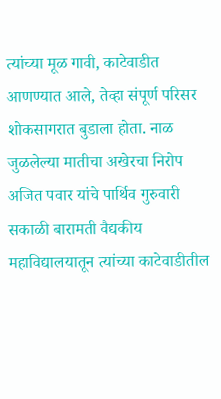त्यांच्या मूळ गावी, काटेवाडीत आणण्यात आले, तेव्हा संपूर्ण परिसर शोकसागरात बुडाला होता. नाळ जुळलेल्या मातीचा अखेरचा निरोप अजित पवार यांचे पार्थिव गुरुवारी सकाळी बारामती वैद्यकीय महाविद्यालयातून त्यांच्या काटेवाडीतील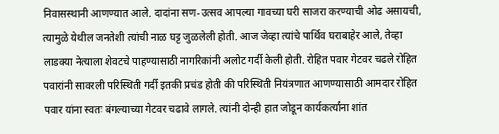निवासस्थानी आणण्यात आले. दादांना सण-उत्सव आपल्या गावच्या घरी साजरा करण्याची ओढ असायची, त्यामुळे येथील जनतेशी त्यांची नाळ घट्ट जुळलेली होती. आज जेव्हा त्यांचे पार्थिव घराबाहेर आले, तेव्हा लाडक्या नेत्याला शेवटचे पाहण्यासाठी नागरिकांनी अलोट गर्दी केली होती. रोहित पवार गेटवर चढले रोहित पवारांनी सावरली परिस्थिती गर्दी इतकी प्रचंड होती की परिस्थिती नियंत्रणात आणण्यासाठी आमदार रोहित पवार यांना स्वतः बंगल्याच्या गेटवर चढावे लागले. त्यांनी दोन्ही हात जोडून कार्यकर्त्यांना शांत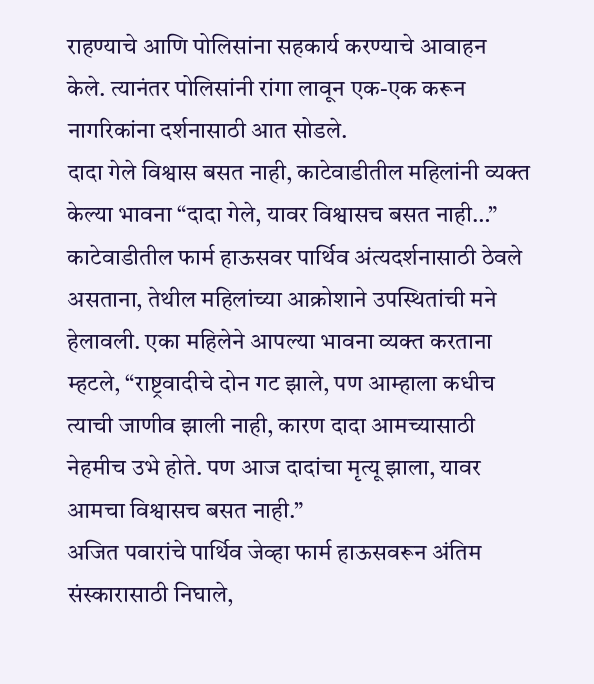राहण्याचे आणि पोलिसांना सहकार्य करण्याचे आवाहन केले. त्यानंतर पोलिसांनी रांगा लावून एक-एक करून नागरिकांना दर्शनासाठी आत सोडले.
दादा गेले विश्वास बसत नाही, काटेवाडीतील महिलांनी व्यक्त केल्या भावना “दादा गेले, यावर विश्वासच बसत नाही…” काटेवाडीतील फार्म हाऊसवर पार्थिव अंत्यदर्शनासाठी ठेवले असताना, तेथील महिलांच्या आक्रोशाने उपस्थितांची मने हेलावली. एका महिलेने आपल्या भावना व्यक्त करताना म्हटले, “राष्ट्रवादीचे दोन गट झाले, पण आम्हाला कधीच त्याची जाणीव झाली नाही, कारण दादा आमच्यासाठी नेहमीच उभे होते. पण आज दादांचा मृत्यू झाला, यावर आमचा विश्वासच बसत नाही.”
अजित पवारांचे पार्थिव जेव्हा फार्म हाऊसवरून अंतिम संस्कारासाठी निघाले,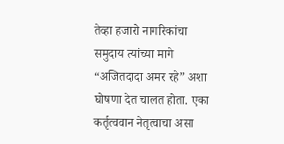तेव्हा हजारो नागरिकांचा समुदाय त्यांच्या मागे “अजितदादा अमर रहे” अशा घोषणा देत चालत होता. एका कर्तृत्ववान नेतृत्वाचा असा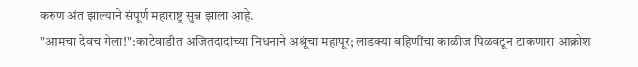करुण अंत झाल्याने संपूर्ण महाराष्ट्र सुन्न झाला आहे.
"आमचा देवच गेला!":काटेवाडीत अजितदादांच्या निधनाने अश्रूंचा महापूर; लाडक्या बहिणींचा काळीज पिळवटून टाकणारा आक्रोश